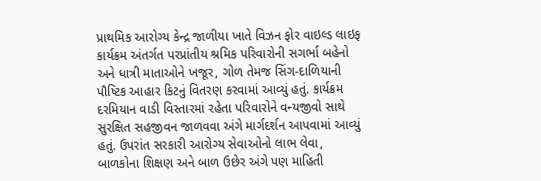પ્રાથમિક આરોગ્ય કેન્દ્ર જાળીયા ખાતે વિઝન ફોર વાઇલ્ડ લાઇફ કાર્યક્રમ અંતર્ગત પરપ્રાંતીય શ્રમિક પરિવારોની સગર્ભા બહેનો અને ધાત્રી માતાઓને ખજૂર, ગોળ તેમજ સિંગ-દાળિયાની પૌષ્ટિક આહાર કિટનું વિતરણ કરવામાં આવ્યું હતું. કાર્યક્રમ દરમિયાન વાડી વિસ્તારમાં રહેતા પરિવારોને વન્યજીવો સાથે સુરક્ષિત સહજીવન જાળવવા અંગે માર્ગદર્શન આપવામાં આવ્યું હતું. ઉપરાંત સરકારી આરોગ્ય સેવાઓનો લાભ લેવા, બાળકોના શિક્ષણ અને બાળ ઉછેર અંગે પણ માહિતી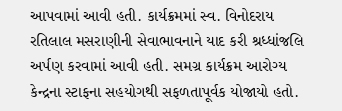આપવામાં આવી હતી. કાર્યક્રમમાં સ્વ. વિનોદરાય રતિલાલ મસરાણીની સેવાભાવનાને યાદ કરી શ્રધ્ધાંજલિ અર્પણ કરવામાં આવી હતી. સમગ્ર કાર્યક્રમ આરોગ્ય કેન્દ્રના સ્ટાફના સહયોગથી સફળતાપૂર્વક યોજાયો હતો.